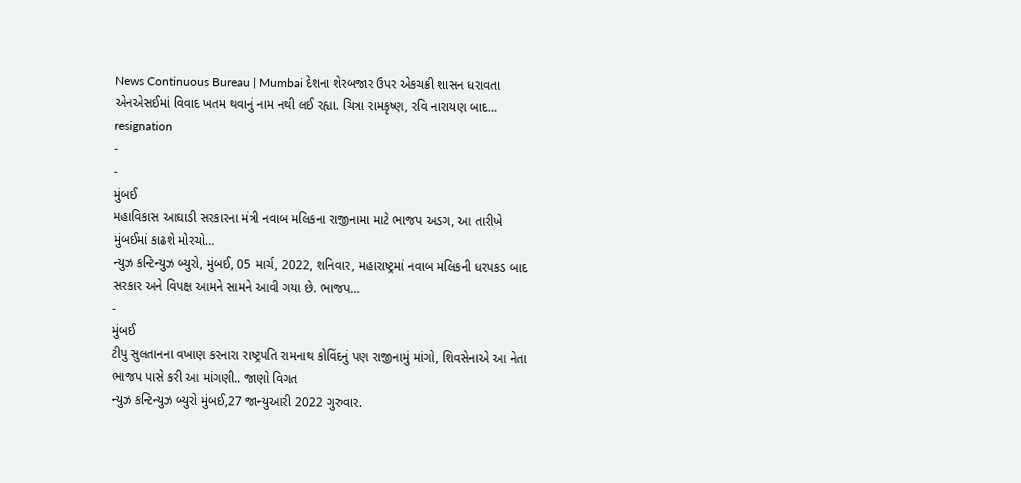News Continuous Bureau | Mumbai દેશના શેરબજાર ઉપર એકચક્રી શાસન ધરાવતા એનએસઈમાં વિવાદ ખતમ થવાનું નામ નથી લઈ રહ્યા. ચિત્રા રામકૃષ્ણ, રવિ નારાયણ બાદ…
resignation
-
-
મુંબઈ
મહાવિકાસ આઘાડી સરકારના મંત્રી નવાબ મલિકના રાજીનામા માટે ભાજપ અડગ, આ તારીખે મુંબઈમાં કાઢશે મોરચો…
ન્યુઝ કન્ટિન્યુઝ બ્યુરો, મુંબઈ, 05 માર્ચ, 2022, શનિવાર, મહારાષ્ટ્રમાં નવાબ મલિકની ધરપકડ બાદ સરકાર અને વિપક્ષ આમને સામને આવી ગયા છે. ભાજપ…
-
મુંબઈ
ટીપુ સુલતાનના વખાણ કરનારા રાષ્ટ્રપતિ રામનાથ કોવિંદનું પણ રાજીનામું માંગો, શિવસેનાએ આ નેતા ભાજપ પાસે કરી આ માંગણી.. જાણો વિગત
ન્યુઝ કન્ટિન્યુઝ બ્યુરો મુંબઈ,27 જાન્યુઆરી 2022 ગુરુવાર.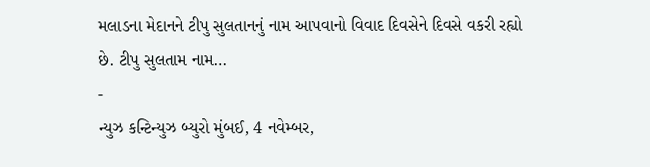મલાડના મેદાનને ટીપુ સુલતાનનું નામ આપવાનો વિવાદ દિવસેને દિવસે વકરી રહ્યો છે. ટીપુ સુલતામ નામ…
-
ન્યુઝ કન્ટિન્યુઝ બ્યુરો મુંબઈ, 4 નવેમ્બર,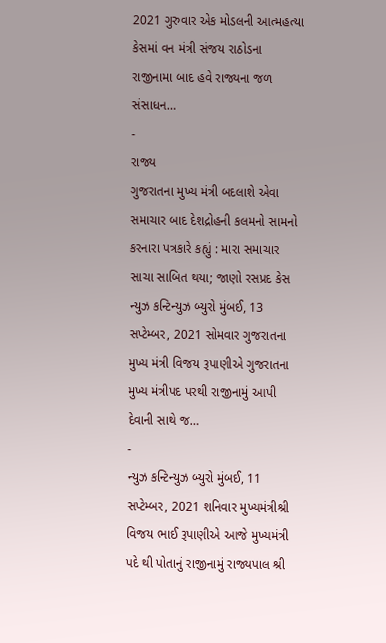2021 ગુરુવાર એક મોડલની આત્મહત્યા કેસમાં વન મંત્રી સંજય રાઠોડના રાજીનામા બાદ હવે રાજ્યના જળ સંસાધન…
-
રાજ્ય
ગુજરાતના મુખ્ય મંત્રી બદલાશે એવા સમાચાર બાદ દેશદ્રોહની કલમનો સામનો કરનારા પત્રકારે કહ્યું : મારા સમાચાર સાચા સાબિત થયા; જાણો રસપ્રદ કેસ
ન્યુઝ કન્ટિન્યુઝ બ્યુરો મુંબઈ, 13 સપ્ટેમ્બર, 2021 સોમવાર ગુજરાતના મુખ્ય મંત્રી વિજય રૂપાણીએ ગુજરાતના મુખ્ય મંત્રીપદ પરથી રાજીનામું આપી દેવાની સાથે જ…
-
ન્યુઝ કન્ટિન્યુઝ બ્યુરો મુંબઈ, 11 સપ્ટેમ્બર, 2021 શનિવાર મુખ્યમંત્રીશ્રી વિજય ભાઈ રૂપાણીએ આજે મુખ્યમંત્રી પદે થી પોતાનું રાજીનામું રાજ્યપાલ શ્રી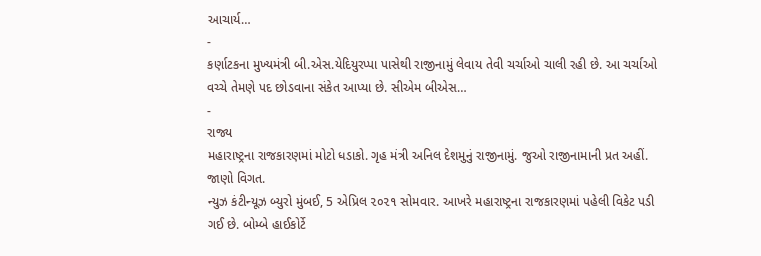આચાર્ય…
-
કર્ણાટકના મુખ્યમંત્રી બી.એસ.યેદિયુરપ્પા પાસેથી રાજીનામું લેવાય તેવી ચર્ચાઓ ચાલી રહી છે. આ ચર્ચાઓ વચ્ચે તેમણે પદ છોડવાના સંકેત આપ્યા છે. સીએમ બીએસ…
-
રાજ્ય
મહારાષ્ટ્રના રાજકારણમાં મોટો ધડાકો. ગૃહ મંત્રી અનિલ દેશમુનું રાજીનામું. જુઓ રાજીનામાની પ્રત અહીં. જાણો વિગત.
ન્યુઝ કંટીન્યૂઝ બ્યુરો મુંબઈ, 5 એપ્રિલ ૨૦૨૧ સોમવાર. આખરે મહારાષ્ટ્રના રાજકારણમાં પહેલી વિકેટ પડી ગઈ છે. બોમ્બે હાઈકોર્ટે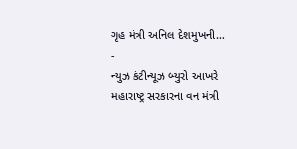ગૃહ મંત્રી અનિલ દેશમુખની…
-
ન્યુઝ કંટીન્યૂઝ બ્યુરો આખરે મહારાષ્ટ્ર સરકારના વન મંત્રી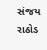સંજય રાઠોડ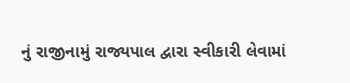નું રાજીનામું રાજ્યપાલ દ્વારા સ્વીકારી લેવામાં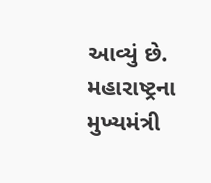આવ્યું છે. મહારાષ્ટ્રના મુખ્યમંત્રી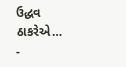ઉદ્ધવ ઠાકરેએ…
-